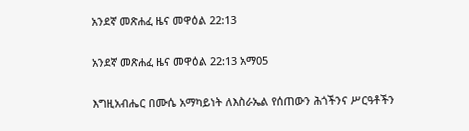አንደኛ መጽሐፈ ዜና መዋዕል 22:13

አንደኛ መጽሐፈ ዜና መዋዕል 22:13 አማ05

እግዚአብሔር በሙሴ አማካይነት ለእስራኤል የሰጠውን ሕጎችንና ሥርዓቶችን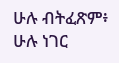ሁሉ ብትፈጽም፥ ሁሉ ነገር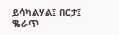ይሳካልሃል፤ በርታ፤ ቈራጥ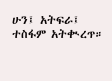ሁን፤ አትፍራ፤ ተስፋም አትቊረጥ።